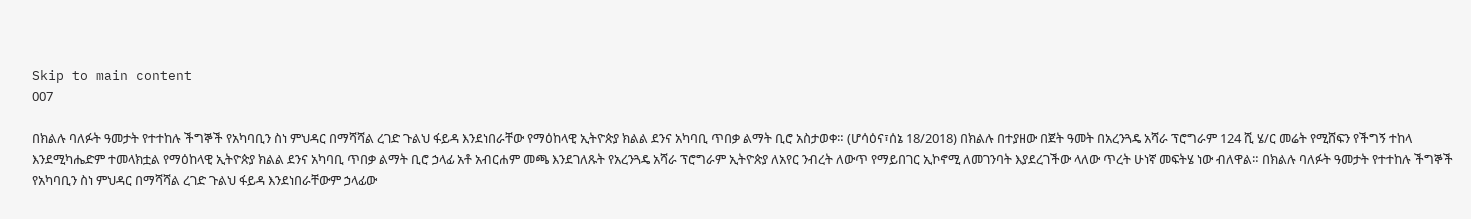Skip to main content
007

በክልሉ ባለፉት ዓመታት የተተከሉ ችግኞች የአካባቢን ስነ ምህዳር በማሻሻል ረገድ ጉልህ ፋይዳ እንደነበራቸው የማዕከላዊ ኢትዮጵያ ክልል ደንና አካባቢ ጥበቃ ልማት ቢሮ አስታወቀ። (ሆሳዕና፣ሰኔ 18/2018) በክልሉ በተያዘው በጀት ዓመት በአረንጓዴ አሻራ ፕሮግራም 124 ሺ ሄ/ር መሬት የሚሸፍን የችግኝ ተከላ እንደሚካሔድም ተመላክቷል የማዕከላዊ ኢትዮጵያ ክልል ደንና አካባቢ ጥበቃ ልማት ቢሮ ኃላፊ አቶ አብርሐም መጫ እንደገለጹት የአረንጓዴ አሻራ ፕሮግራም ኢትዮጵያ ለአየር ንብረት ለውጥ የማይበገር ኢኮኖሚ ለመገንባት እያደረገችው ላለው ጥረት ሁነኛ መፍትሄ ነው ብለዋል። በክልሉ ባለፉት ዓመታት የተተከሉ ችግኞች የአካባቢን ስነ ምህዳር በማሻሻል ረገድ ጉልህ ፋይዳ እንደነበራቸውም ኃላፊው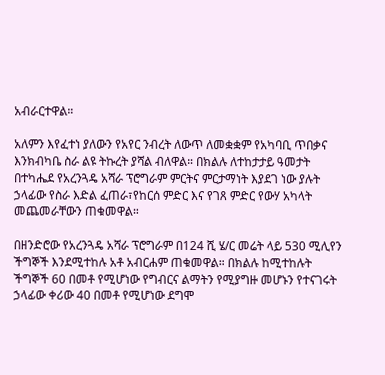አብራርተዋል።

አለምን እየፈተነ ያለውን የአየር ንብረት ለውጥ ለመቋቋም የአካባቢ ጥበቃና እንክብካቤ ስራ ልዩ ትኩረት ያሻል ብለዋል። በክልሉ ለተከታታይ ዓመታት በተካሔደ የአረንጓዴ አሻራ ፕሮግራም ምርትና ምርታማነት እያደገ ነው ያሉት ኃላፊው የስራ እድል ፈጠራ፣የከርሰ ምድር እና የገጸ ምድር የውሃ አካላት መጨመራቸውን ጠቁመዋል።

በዘንድሮው የአረንጓዴ አሻራ ፕሮግራም በ124 ሺ ሄ/ር መሬት ላይ 530 ሚሊየን ችግኞች እንደሚተከሉ አቶ አብርሐም ጠቁመዋል። በክልሉ ከሚተከሉት ችግኞች 60 በመቶ የሚሆነው የግብርና ልማትን የሚያግዙ መሆኑን የተናገሩት ኃላፊው ቀሪው 40 በመቶ የሚሆነው ደግሞ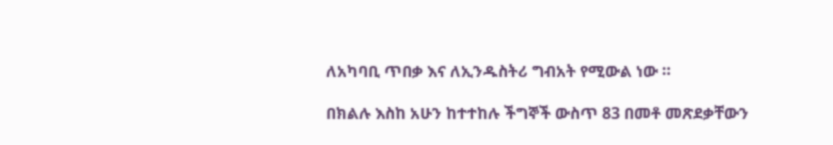ለአካባቢ ጥበቃ እና ለኢንዱስትሪ ግብአት የሚውል ነው ።

በክልሉ እስከ አሁን ከተተከሉ ችግኞች ውስጥ 83 በመቶ መጽደቃቸውን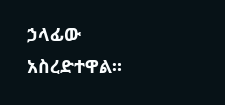ኃላፊው አስረድተዋል።